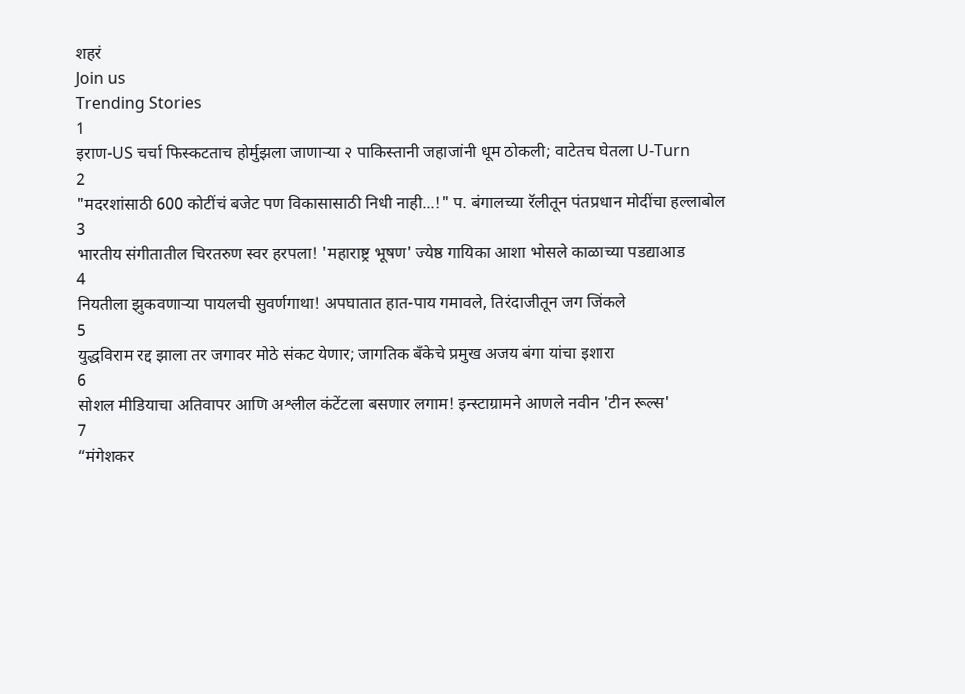शहरं
Join us
Trending Stories
1
इराण-US चर्चा फिस्कटताच होर्मुझला जाणाऱ्या २ पाकिस्तानी जहाजांनी धूम ठोकली; वाटेतच घेतला U-Turn
2
"मदरशांसाठी 600 कोटींचं बजेट पण विकासासाठी निधी नाही...!" प. बंगालच्या रॅलीतून पंतप्रधान मोदींचा हल्लाबोल
3
भारतीय संगीतातील चिरतरुण स्वर हरपला! 'महाराष्ट्र भूषण' ज्येष्ठ गायिका आशा भोसले काळाच्या पडद्याआड
4
नियतीला झुकवणाऱ्या पायलची सुवर्णगाथा! अपघातात हात-पाय गमावले, तिरंदाजीतून जग जिंकले
5
युद्धविराम रद्द झाला तर जगावर मोठे संकट येणार; जागतिक बँकेचे प्रमुख अजय बंगा यांचा इशारा
6
सोशल मीडियाचा अतिवापर आणि अश्लील कंटेंटला बसणार लगाम! इन्स्टाग्रामने आणले नवीन 'टीन रूल्स'
7
“मंगेशकर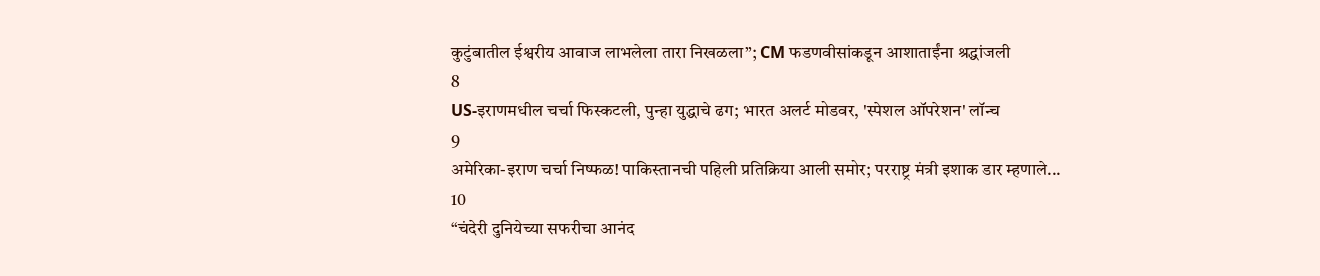कुटुंबातील ईश्वरीय आवाज लाभलेला तारा निखळला”; CM फडणवीसांकडून आशाताईंना श्रद्धांजली
8
US-इराणमधील चर्चा फिस्कटली, पुन्हा युद्धाचे ढग; भारत अलर्ट मोडवर, 'स्पेशल ऑपरेशन' लॉन्च
9
अमेरिका-इराण चर्चा निष्फळ! पाकिस्तानची पहिली प्रतिक्रिया आली समोर; परराष्ट्र मंत्री इशाक डार म्हणाले...
10
“चंदेरी दुनियेच्या सफरीचा आनंद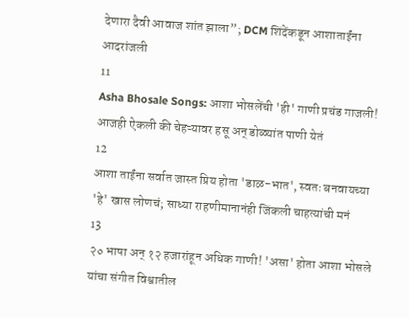देणारा दैवी आवाज शांत झाला”; DCM शिंदेंकडून आशाताईंना आदरांजली
11
Asha Bhosale Songs: आशा भोसलेंची 'ही' गाणी प्रचंड गाजली! आजही ऐकली की चेहऱ्यावर हसू अन् डोळ्यांत पाणी येतं
12
आशा ताईंना सर्वात जास्त प्रिय होता 'डाळ-भात', स्वतः बनवायच्या 'हे' खास लोणचं; साध्या राहणीमानानंही जिंकली चाहत्यांची मनं
13
२० भाषा अन् १२ हजारांहून अधिक गाणी! 'असा' होता आशा भोसले यांचा संगीत विश्वातील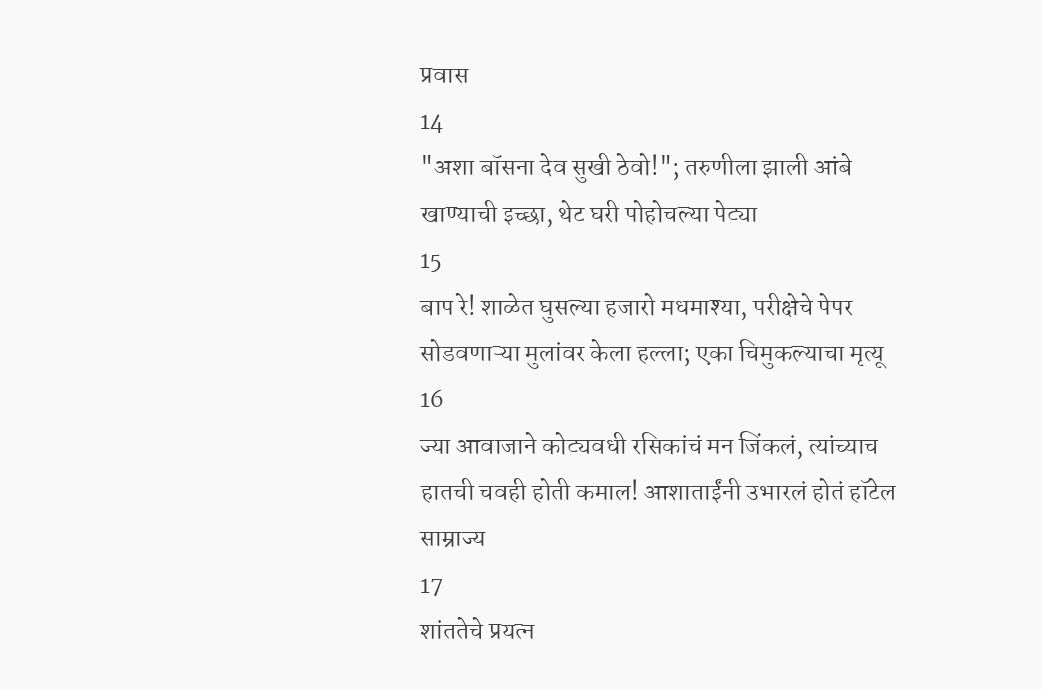प्रवास
14
"अशा बॉसना देव सुखी ठेवो!"; तरुणीला झाली आंबे खाण्याची इच्छा, थेट घरी पोहोचल्या पेट्या
15
बाप रे! शाळेत घुसल्या हजारो मधमाश्या, परीक्षेचे पेपर सोडवणाऱ्या मुलांवर केला हल्ला; एका चिमुकल्याचा मृत्यू
16
ज्या आवाजाने कोट्यवधी रसिकांचं मन जिंकलं, त्यांच्याच हातची चवही होती कमाल! आशाताईंनी उभारलं होतं हॉटेल साम्राज्य
17
शांततेचे प्रयत्न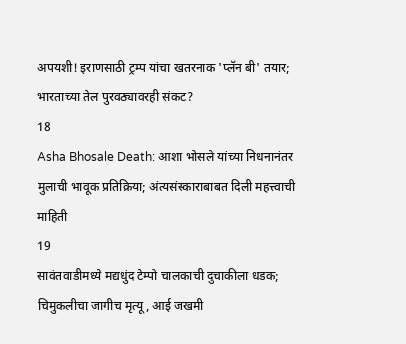अपयशी! इराणसाठी ट्रम्प यांचा खतरनाक 'प्लॅन बी' तयार; भारताच्या तेल पुरवठ्यावरही संकट?
18
Asha Bhosale Death: आशा भोसले यांच्या निधनानंतर मुलाची भावूक प्रतिक्रिया; अंत्यसंस्काराबाबत दिली महत्त्वाची माहिती
19
सावंतवाडीमध्ये मद्यधुंद टेम्पो चालकाची दुचाकीला धडक; चिमुकलीचा जागीच मृत्यू, आई जखमी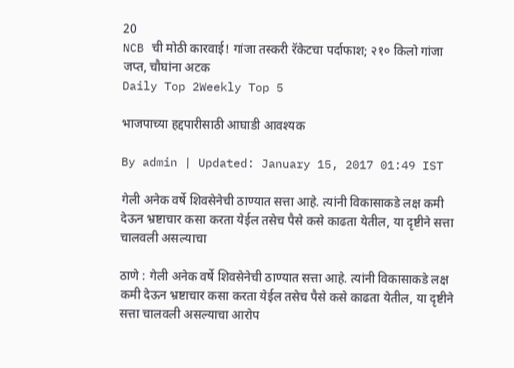20
NCB ची मोठी कारवाई! गांजा तस्करी रॅकेटचा पर्दाफाश; २१० किलो गांजा जप्त, चौघांना अटक
Daily Top 2Weekly Top 5

भाजपाच्या हद्दपारीसाठी आघाडी आवश्यक

By admin | Updated: January 15, 2017 01:49 IST

गेली अनेक वर्षे शिवसेनेची ठाण्यात सत्ता आहे. त्यांनी विकासाकडे लक्ष कमी देऊन भ्रष्टाचार कसा करता येईल तसेच पैसे कसे काढता येतील, या दृष्टीने सत्ता चालवली असल्याचा

ठाणे : गेली अनेक वर्षे शिवसेनेची ठाण्यात सत्ता आहे. त्यांनी विकासाकडे लक्ष कमी देऊन भ्रष्टाचार कसा करता येईल तसेच पैसे कसे काढता येतील, या दृष्टीने सत्ता चालवली असल्याचा आरोप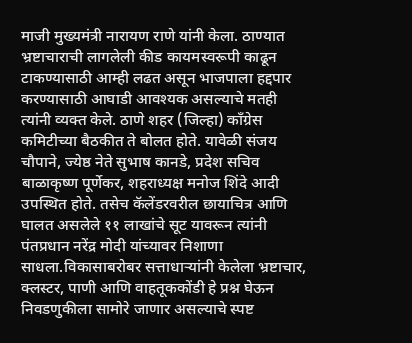माजी मुख्यमंत्री नारायण राणे यांनी केला. ठाण्यात भ्रष्टाचाराची लागलेली कीड कायमस्वरूपी काढून टाकण्यासाठी आम्ही लढत असून भाजपाला हद्दपार करण्यासाठी आघाडी आवश्यक असल्याचे मतही त्यांनी व्यक्त केले. ठाणे शहर (जिल्हा) काँग्रेस कमिटीच्या बैठकीत ते बोलत होते. यावेळी संजय चौपाने, ज्येष्ठ नेते सुभाष कानडे, प्रदेश सचिव बाळाकृष्ण पूर्णेकर, शहराध्यक्ष मनोज शिंदे आदी उपस्थित होते. तसेच कॅलेंडरवरील छायाचित्र आणि घालत असलेले ११ लाखांचे सूट यावरून त्यांनी पंतप्रधान नरेंद्र मोदी यांच्यावर निशाणा साधला.विकासाबरोबर सत्ताधाऱ्यांनी केलेला भ्रष्टाचार, क्लस्टर, पाणी आणि वाहतूककोंडी हे प्रश्न घेऊन निवडणुकीला सामोरे जाणार असल्याचे स्पष्ट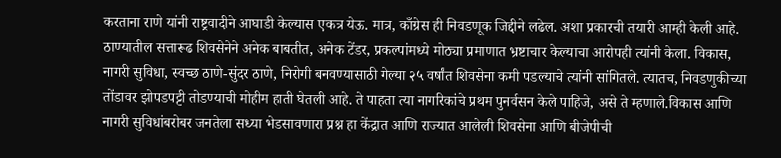करताना राणे यांनी राष्ट्रवादीने आघाडी केल्यास एकत्र येऊ. मात्र, काँग्रेस ही निवडणूक जिद्दीने लढेल. अशा प्रकारची तयारी आम्ही केली आहे. ठाण्यातील सत्तारूढ शिवसेनेने अनेक बाबतीत, अनेक टेंडर, प्रकल्पांमध्ये मोठ्या प्रमाणात भ्रष्टाचार केल्याचा आरोपही त्यांनी केला. विकास, नागरी सुविधा, स्वच्छ ठाणे-सुंदर ठाणे, निरोगी बनवण्यासाठी गेल्या २५ वर्षांत शिवसेना कमी पडल्याचे त्यांनी सांगितले. त्यातच, निवडणुकीच्या तोंडावर झोपडपट्टी तोडण्याची मोहीम हाती घेतली आहे. ते पाहता त्या नागरिकांचे प्रथम पुनर्वसन केले पाहिजे, असे ते म्हणाले.विकास आणि नागरी सुविधांबरोबर जनतेला सध्या भेडसावणारा प्रश्न हा केंद्रात आणि राज्यात आलेली शिवसेना आणि बीजेपीची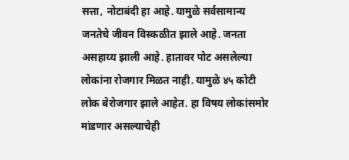सत्ता, नोटाबंदी हा आहे. यामुळे सर्वसामान्य जनतेचे जीवन विस्कळीत झाले आहे. जनता असहाय्य झाली आहे. हातावर पोट असलेल्या लोकांना रोजगार मिळत नाही. यामुळे ४५ कोटी लोक बेरोजगार झाले आहेत. हा विषय लोकांसमोर मांडणार असल्याचेही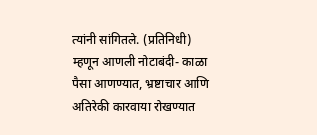त्यांनी सांगितले. (प्रतिनिधी) म्हणून आणली नोटाबंदी- काळा पैसा आणण्यात, भ्रष्टाचार आणि अतिरेकी कारवाया रोखण्यात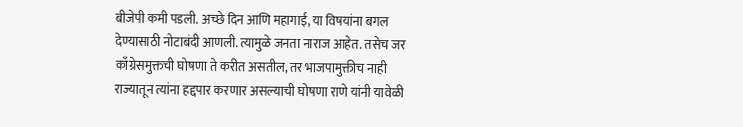बीजेपी कमी पडली. अच्छे दिन आणि महागाई, या विषयांना बगल देण्यासाठी नोटाबंदी आणली. त्यामुळे जनता नाराज आहेत. तसेच जर काँग्रेसमुक्तची घोषणा ते करीत असतील, तर भाजपामुक्तीच नाही राज्यातून त्यांना हद्दपार करणार असल्याची घोषणा राणे यांनी यावेळी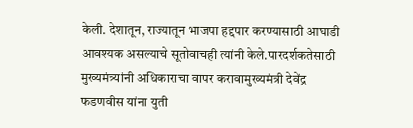केली. देशातून, राज्यातून भाजपा हद्दपार करण्यासाठी आघाडी आवश्यक असल्याचे सूतोवाचही त्यांनी केले.पारदर्शकतेसाठी मुख्यमंत्र्यांनी अधिकाराचा वापर करावामुख्यमंत्री देवेंद्र फडणवीस यांना युती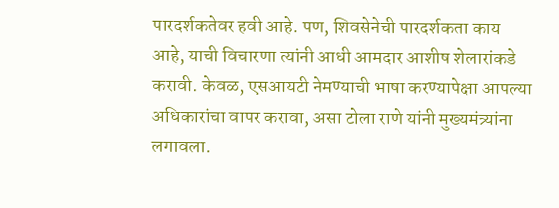पारदर्शकतेवर हवी आहे. पण, शिवसेनेची पारदर्शकता काय आहे, याची विचारणा त्यांनी आधी आमदार आशीष शेलारांकडे करावी. केवळ, एसआयटी नेमण्याची भाषा करण्यापेक्षा आपल्या अधिकारांचा वापर करावा, असा टोला राणे यांनी मुख्यमंत्र्यांना लगावला.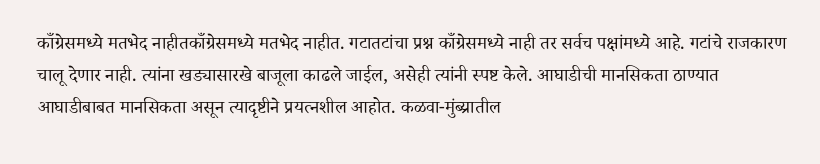काँग्रेसमध्ये मतभेद नाहीतकाँग्रेसमध्ये मतभेद नाहीत. गटातटांचा प्रश्न काँग्रेसमध्ये नाही तर सर्वच पक्षांमध्ये आहे. गटांचे राजकारण चालू देणार नाही. त्यांना खड्यासारखे बाजूला काढले जाईल, असेही त्यांनी स्पष्ट केले. आघाडीची मानसिकता ठाण्यात आघाडीबाबत मानसिकता असून त्यादृष्टीने प्रयत्नशील आहोत. कळवा-मुंब्य्रातील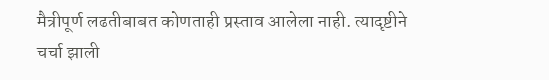मैत्रीपूर्ण लढतीबाबत कोणताही प्रस्ताव आलेला नाही. त्यादृष्टीने चर्चा झाली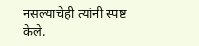नसल्याचेही त्यांनी स्पष्ट केले.